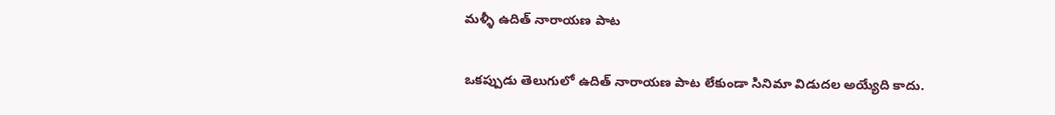మళ్ళీ ఉదిత్ నారాయణ పాట

ఒకప్పుడు తెలుగులో ఉదిత్ నారాయణ పాట లేకుండా సినిమా విడుదల అయ్యేది కాదు.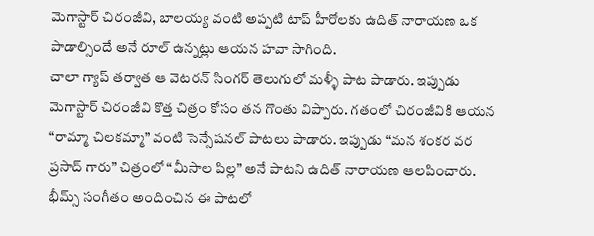మెగాస్టార్ చిరంజీవి, బాలయ్య వంటి అప్పటి టాప్ హీరోలకు ఉదిత్ నారాయణ ఒక పాడాల్సిందే అనే రూల్ ఉన్నట్లు ఆయన హవా సాగింది.
చాలా గ్యాప్ తర్వాత ఆ వెటరన్ సింగర్ తెలుగులో మళ్ళీ పాట పాడారు. ఇప్పుడు మెగాస్టార్ చిరంజీవి కొత్త చిత్రం కోసం తన గొంతు విప్పారు. గతంలో చిరంజీవికి ఆయన “రామ్మా చిలకమ్మా” వంటి సెన్సేషనల్ పాటలు పాడారు. ఇప్పుడు “మన శంకర వర ప్రసాద్ గారు” చిత్రంలో “మీసాల పిల్ల” అనే పాటని ఉదిత్ నారాయణ ఆలపించారు.
భీమ్స్ సంగీతం అందించిన ఈ పాటలో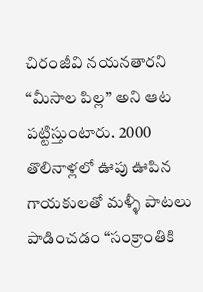చిరంజీవి నయనతారని “మీసాల పిల్ల” అని ఆట పట్టిస్తుంటారు. 2000 తొలినాళ్లలో ఊపు ఊపిన గాయకులతో మళ్ళీ పాటలు పాడించడం “సంక్రాంతికి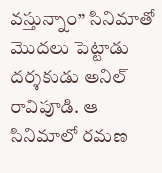వస్తున్నాం” సినిమాతో మొదలు పెట్టాడు దర్శకుడు అనిల్ రావిపూడి. ఆ సినిమాలో రమణ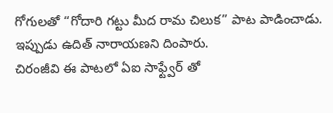గోగులతో “గోదారి గట్టు మీద రామ చిలుక” పాట పాడించాడు. ఇప్పుడు ఉదిత్ నారాయణని దింపారు.
చిరంజీవి ఈ పాటలో ఏఐ సాఫ్ట్వేర్ తో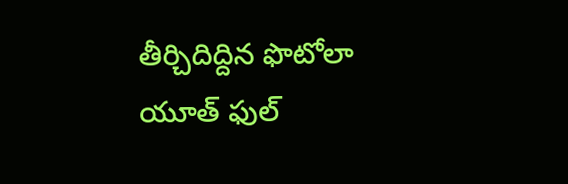తీర్చిదిద్దిన ఫొటోలా యూత్ ఫుల్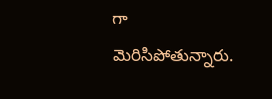గా మెరిసిపోతున్నారు.